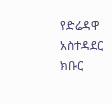የድሬዳዋ አስተዳደር ክቡር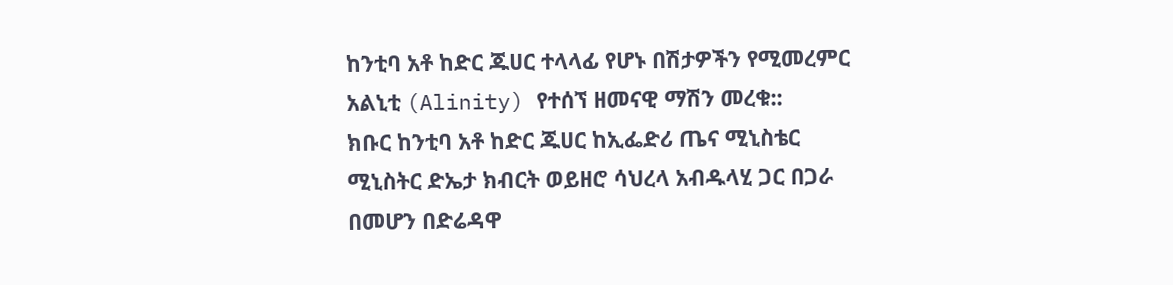ከንቲባ አቶ ከድር ጁሀር ተላላፊ የሆኑ በሽታዎችን የሚመረምር አልኒቲ (Alinity) የተሰኘ ዘመናዊ ማሽን መረቁ::
ክቡር ከንቲባ አቶ ከድር ጁሀር ከኢፌድሪ ጤና ሚኒስቴር ሚኒስትር ድኤታ ክብርት ወይዘሮ ሳህረላ አብዱላሂ ጋር በጋራ በመሆን በድሬዳዋ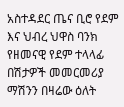አስተዳደር ጤና ቢሮ የደም እና ህብረ ህዋስ ባንክ የዘመናዊ የደም ተላላፊ በሽታዎች መመርመሪያ ማሽንን በዛሬው ዕለት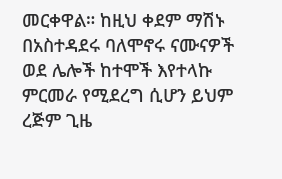መርቀዋል። ከዚህ ቀደም ማሽኑ በአስተዳደሩ ባለሞኖሩ ናሙናዎች ወደ ሌሎች ከተሞች እየተላኩ ምርመራ የሚደረግ ሲሆን ይህም ረጅም ጊዜ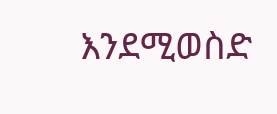እንደሚወስድ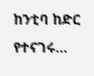ከንቲባ ከድር የተናገሩ…